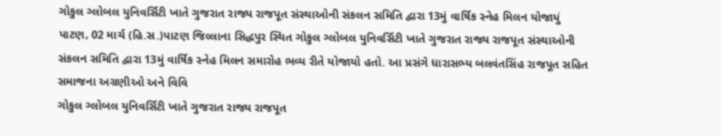ગોકુલ ગ્લોબલ યુનિવર્સિટી ખાતે ગુજરાત રાજ્ય રાજપૂત સંસ્થાઓની સંકલન સમિતિ દ્વારા 13મું વાર્ષિક સ્નેહ મિલન યોજાયું
પાટણ, 02 માર્ચ (હિ.સ.)પાટણ જિલ્લાના સિદ્ધપુર સ્થિત ગોકુલ ગ્લોબલ યુનિવર્સિટી ખાતે ગુજરાત રાજ્ય રાજપૂત સંસ્થાઓની સંકલન સમિતિ દ્વારા 13મું વાર્ષિક સ્નેહ મિલન સમારોહ ભવ્ય રીતે યોજાયો હતો. આ પ્રસંગે ધારાસભ્ય બલવંતસિંહ રાજપૂત સહિત સમાજના અગ્રણીઓ અને વિવિ
ગોકુલ ગ્લોબલ યુનિવર્સિટી ખાતે ગુજરાત રાજ્ય રાજપૂત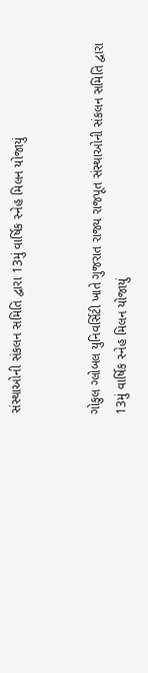સંસ્થાઓની સંકલન સમિતિ દ્વારા 13મું વાર્ષિક સ્નેહ મિલન યોજાયું


ગોકુલ ગ્લોબલ યુનિવર્સિટી ખાતે ગુજરાત રાજ્ય રાજપૂત સંસ્થાઓની સંકલન સમિતિ દ્વારા 13મું વાર્ષિક સ્નેહ મિલન યોજાયું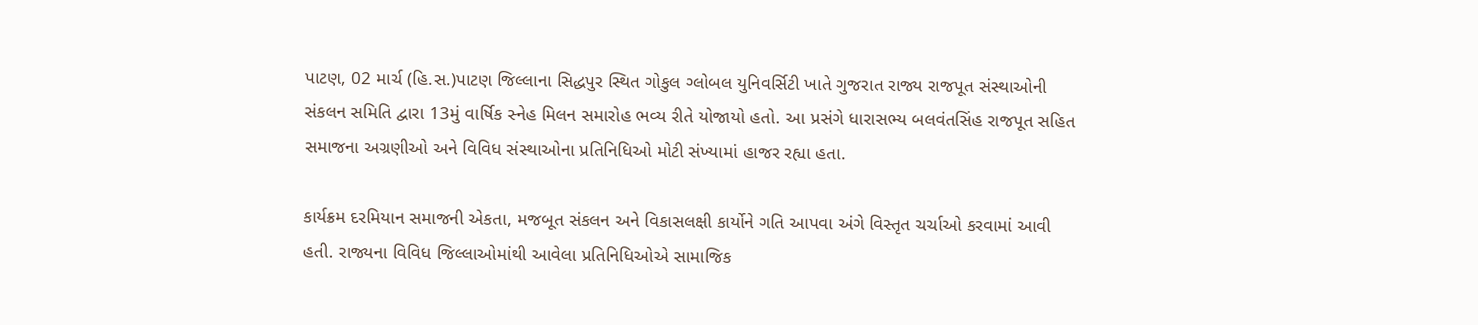પાટણ, 02 માર્ચ (હિ.સ.)પાટણ જિલ્લાના સિદ્ધપુર સ્થિત ગોકુલ ગ્લોબલ યુનિવર્સિટી ખાતે ગુજરાત રાજ્ય રાજપૂત સંસ્થાઓની સંકલન સમિતિ દ્વારા 13મું વાર્ષિક સ્નેહ મિલન સમારોહ ભવ્ય રીતે યોજાયો હતો. આ પ્રસંગે ધારાસભ્ય બલવંતસિંહ રાજપૂત સહિત સમાજના અગ્રણીઓ અને વિવિધ સંસ્થાઓના પ્રતિનિધિઓ મોટી સંખ્યામાં હાજર રહ્યા હતા.

કાર્યક્રમ દરમિયાન સમાજની એકતા, મજબૂત સંકલન અને વિકાસલક્ષી કાર્યોને ગતિ આપવા અંગે વિસ્તૃત ચર્ચાઓ કરવામાં આવી હતી. રાજ્યના વિવિધ જિલ્લાઓમાંથી આવેલા પ્રતિનિધિઓએ સામાજિક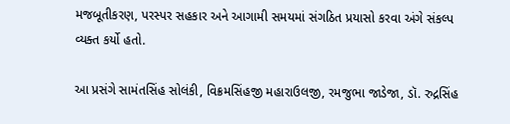મજબૂતીકરણ, પરસ્પર સહકાર અને આગામી સમયમાં સંગઠિત પ્રયાસો કરવા અંગે સંકલ્પ વ્યક્ત કર્યો હતો.

આ પ્રસંગે સામંતસિંહ સોલંકી, વિક્રમસિંહજી મહારાઉલજી, રમજુભા જાડેજા, ડૉ. રુદ્રસિંહ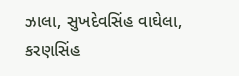ઝાલા, સુખદેવસિંહ વાઘેલા, કરણસિંહ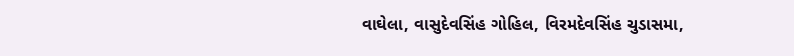વાઘેલા, વાસુદેવસિંહ ગોહિલ, વિરમદેવસિંહ ચુડાસમા,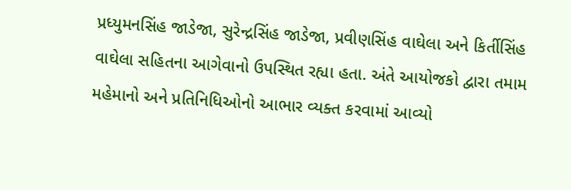પ્રધ્યુમનસિંહ જાડેજા, સુરેન્દ્રસિંહ જાડેજા, પ્રવીણસિંહ વાઘેલા અને કિર્તીસિંહ વાઘેલા સહિતના આગેવાનો ઉપસ્થિત રહ્યા હતા. અંતે આયોજકો દ્વારા તમામ મહેમાનો અને પ્રતિનિધિઓનો આભાર વ્યક્ત કરવામાં આવ્યો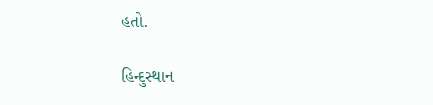હતો.

હિન્દુસ્થાન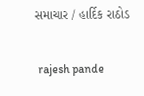સમાચાર / હાર્દિક રાઠોડ


 rajesh pande